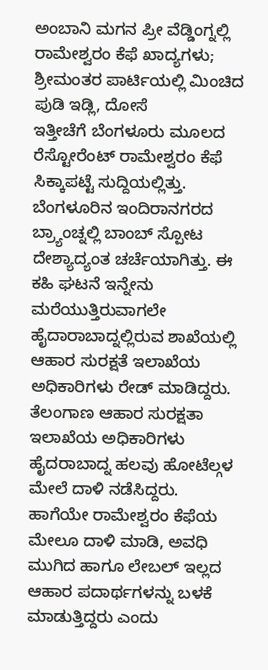ಅಂಬಾನಿ ಮಗನ ಪ್ರೀ ವೆಡ್ಡಿಂಗ್ನಲ್ಲಿ ರಾಮೇಶ್ವರಂ ಕೆಫೆ ಖಾದ್ಯಗಳು; ಶ್ರೀಮಂತರ ಪಾರ್ಟಿಯಲ್ಲಿ ಮಿಂಚಿದ ಪುಡಿ ಇಡ್ಲಿ, ದೋಸೆ
ಇತ್ತೀಚೆಗೆ ಬೆಂಗಳೂರು ಮೂಲದ ರೆಸ್ಟೋರೆಂಟ್ ರಾಮೇಶ್ವರಂ ಕೆಫೆ ಸಿಕ್ಕಾಪಟ್ಟೆ ಸುದ್ದಿಯಲ್ಲಿತ್ತು. ಬೆಂಗಳೂರಿನ ಇಂದಿರಾನಗರದ ಬ್ರ್ಯಾಂಚ್ನಲ್ಲಿ ಬಾಂಬ್ ಸ್ಪೋಟ ದೇಶ್ಯಾದ್ಯಂತ ಚರ್ಚೆಯಾಗಿತ್ತು. ಈ ಕಹಿ ಘಟನೆ ಇನ್ನೇನು ಮರೆಯುತ್ತಿರುವಾಗಲೇ ಹೈದಾರಾಬಾದ್ನಲ್ಲಿರುವ ಶಾಖೆಯಲ್ಲಿ ಆಹಾರ ಸುರಕ್ಷತೆ ಇಲಾಖೆಯ ಅಧಿಕಾರಿಗಳು ರೇಡ್ ಮಾಡಿದ್ದರು.
ತೆಲಂಗಾಣ ಆಹಾರ ಸುರಕ್ಷತಾ ಇಲಾಖೆಯ ಅಧಿಕಾರಿಗಳು ಹೈದರಾಬಾದ್ನ ಹಲವು ಹೋಟೆಲ್ಗಳ ಮೇಲೆ ದಾಳಿ ನಡೆಸಿದ್ದರು. ಹಾಗೆಯೇ ರಾಮೇಶ್ವರಂ ಕೆಫೆಯ ಮೇಲೂ ದಾಳಿ ಮಾಡಿ, ಅವಧಿ ಮುಗಿದ ಹಾಗೂ ಲೇಬಲ್ ಇಲ್ಲದ ಆಹಾರ ಪದಾರ್ಥಗಳನ್ನು ಬಳಕೆ ಮಾಡುತ್ತಿದ್ದರು ಎಂದು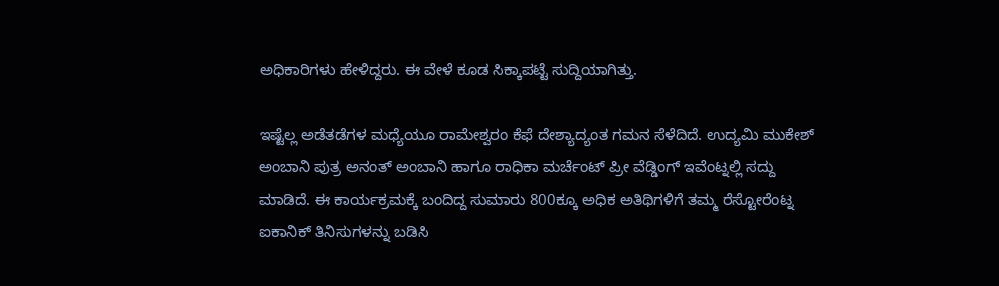ಅಧಿಕಾರಿಗಳು ಹೇಳಿದ್ದರು. ಈ ವೇಳೆ ಕೂಡ ಸಿಕ್ಕಾಪಟ್ಟೆ ಸುದ್ದಿಯಾಗಿತ್ತು.

ಇಷ್ಟೆಲ್ಲ ಅಡೆತಡೆಗಳ ಮಧ್ಯೆಯೂ ರಾಮೇಶ್ವರಂ ಕೆಫೆ ದೇಶ್ಯಾದ್ಯಂತ ಗಮನ ಸೆಳೆದಿದೆ. ಉದ್ಯಮಿ ಮುಕೇಶ್ ಅಂಬಾನಿ ಪುತ್ರ ಅನಂತ್ ಅಂಬಾನಿ ಹಾಗೂ ರಾಧಿಕಾ ಮರ್ಚೆಂಟ್ ಪ್ರೀ ವೆಡ್ಡಿಂಗ್ ಇವೆಂಟ್ನಲ್ಲಿ ಸದ್ದು ಮಾಡಿದೆ. ಈ ಕಾರ್ಯಕ್ರಮಕ್ಕೆ ಬಂದಿದ್ದ ಸುಮಾರು 800ಕ್ಕೂ ಅಧಿಕ ಅತಿಥಿಗಳಿಗೆ ತಮ್ಮ ರೆಸ್ಟೋರೆಂಟ್ನ ಐಕಾನಿಕ್ ತಿನಿಸುಗಳನ್ನು ಬಡಿಸಿ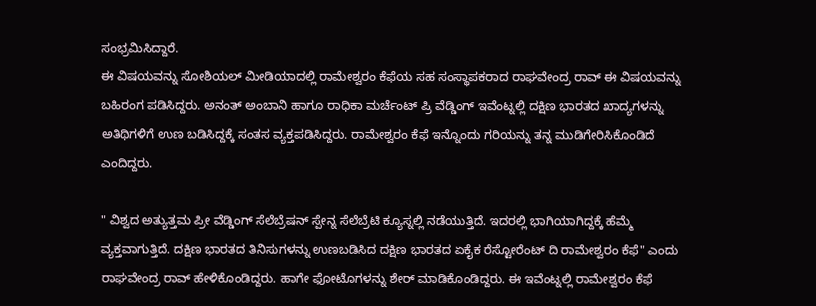ಸಂಭ್ರಮಿಸಿದ್ದಾರೆ.
ಈ ವಿಷಯವನ್ನು ಸೋಶಿಯಲ್ ಮೀಡಿಯಾದಲ್ಲಿ ರಾಮೇಶ್ವರಂ ಕೆಫೆಯ ಸಹ ಸಂಸ್ಥಾಪಕರಾದ ರಾಘವೇಂದ್ರ ರಾವ್ ಈ ವಿಷಯವನ್ನು ಬಹಿರಂಗ ಪಡಿಸಿದ್ದರು. ಅನಂತ್ ಅಂಬಾನಿ ಹಾಗೂ ರಾಧಿಕಾ ಮರ್ಚೆಂಟ್ ಪ್ರಿ ವೆಡ್ಡಿಂಗ್ ಇವೆಂಟ್ನಲ್ಲಿ ದಕ್ಷಿಣ ಭಾರತದ ಖಾದ್ಯಗಳನ್ನು ಅತಿಥಿಗಳಿಗೆ ಉಣ ಬಡಿಸಿದ್ದಕ್ಕೆ ಸಂತಸ ವ್ಯಕ್ತಪಡಿಸಿದ್ದರು. ರಾಮೇಶ್ವರಂ ಕೆಫೆ ಇನ್ನೊಂದು ಗರಿಯನ್ನು ತನ್ನ ಮುಡಿಗೇರಿಸಿಕೊಂಡಿದೆ ಎಂದಿದ್ದರು.

" ವಿಶ್ವದ ಅತ್ಯುತ್ತಮ ಪ್ರೀ ವೆಡ್ಡಿಂಗ್ ಸೆಲೆಬ್ರೆಷನ್ ಸ್ಪೇನ್ನ ಸೆಲೆಬ್ರೆಟಿ ಕ್ಯೂಸ್ನಲ್ಲಿ ನಡೆಯುತ್ತಿದೆ. ಇದರಲ್ಲಿ ಭಾಗಿಯಾಗಿದ್ದಕ್ಕೆ ಹೆಮ್ಮೆ ವ್ಯಕ್ತವಾಗುತ್ತಿದೆ. ದಕ್ಷಿಣ ಭಾರತದ ತಿನಿಸುಗಳನ್ನು ಉಣಬಡಿಸಿದ ದಕ್ಷಿಣ ಭಾರತದ ಏಕೈಕ ರೆಸ್ಟೋರೆಂಟ್ ದಿ ರಾಮೇಶ್ವರಂ ಕೆಫೆ" ಎಂದು ರಾಘವೇಂದ್ರ ರಾವ್ ಹೇಳಿಕೊಂಡಿದ್ದರು. ಹಾಗೇ ಫೋಟೊಗಳನ್ನು ಶೇರ್ ಮಾಡಿಕೊಂಡಿದ್ದರು. ಈ ಇವೆಂಟ್ನಲ್ಲಿ ರಾಮೇಶ್ವರಂ ಕೆಫೆ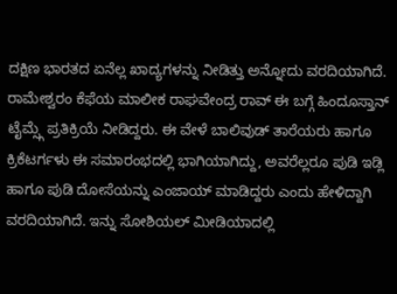ದಕ್ಷಿಣ ಭಾರತದ ಏನೆಲ್ಲ ಖಾದ್ಯಗಳನ್ನು ನೀಡಿತ್ತು ಅನ್ನೋದು ವರದಿಯಾಗಿದೆ.
ರಾಮೇಶ್ವರಂ ಕೆಫೆಯ ಮಾಲೀಕ ರಾಘವೇಂದ್ರ ರಾವ್ ಈ ಬಗ್ಗೆ ಹಿಂದೂಸ್ತಾನ್ ಟೈಮ್ಸ್ಗೆ ಪ್ರತಿಕ್ರಿಯೆ ನೀಡಿದ್ದರು. ಈ ವೇಳೆ ಬಾಲಿವುಡ್ ತಾರೆಯರು ಹಾಗೂ ಕ್ರಿಕೆಟರ್ಗಳು ಈ ಸಮಾರಂಭದಲ್ಲಿ ಭಾಗಿಯಾಗಿದ್ದು, ಅವರೆಲ್ಲರೂ ಪುಡಿ ಇಡ್ಲಿ ಹಾಗೂ ಪುಡಿ ದೋಸೆಯನ್ನು ಎಂಜಾಯ್ ಮಾಡಿದ್ದರು ಎಂದು ಹೇಳಿದ್ದಾಗಿ ವರದಿಯಾಗಿದೆ. ಇನ್ನು ಸೋಶಿಯಲ್ ಮೀಡಿಯಾದಲ್ಲಿ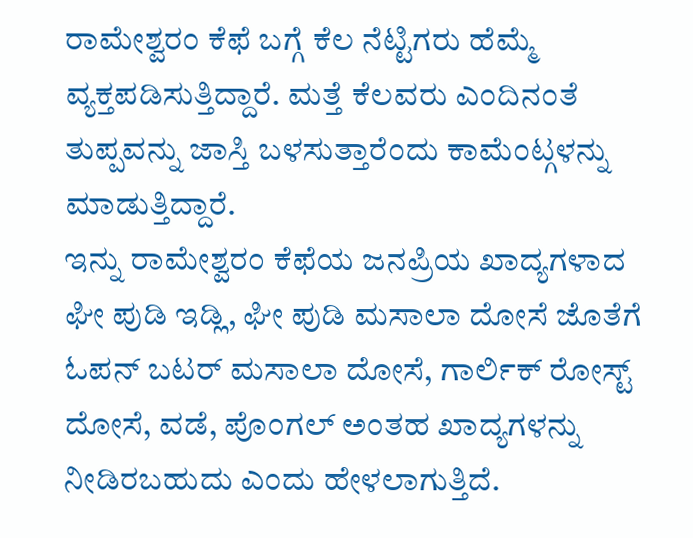ರಾಮೇಶ್ವರಂ ಕೆಫೆ ಬಗ್ಗೆ ಕೆಲ ನೆಟ್ಟಿಗರು ಹೆಮ್ಮೆ ವ್ಯಕ್ತಪಡಿಸುತ್ತಿದ್ದಾರೆ. ಮತ್ತೆ ಕೆಲವರು ಎಂದಿನಂತೆ ತುಪ್ಪವನ್ನು ಜಾಸ್ತಿ ಬಳಸುತ್ತಾರೆಂದು ಕಾಮೆಂಟ್ಗಳನ್ನು ಮಾಡುತ್ತಿದ್ದಾರೆ.
ಇನ್ನು ರಾಮೇಶ್ವರಂ ಕೆಫೆಯ ಜನಪ್ರಿಯ ಖಾದ್ಯಗಳಾದ ಘೀ ಪುಡಿ ಇಡ್ಲಿ, ಘೀ ಪುಡಿ ಮಸಾಲಾ ದೋಸೆ ಜೊತೆಗೆ ಓಪನ್ ಬಟರ್ ಮಸಾಲಾ ದೋಸೆ, ಗಾರ್ಲಿಕ್ ರೋಸ್ಟ್ ದೋಸೆ, ವಡೆ, ಪೊಂಗಲ್ ಅಂತಹ ಖಾದ್ಯಗಳನ್ನು ನೀಡಿರಬಹುದು ಎಂದು ಹೇಳಲಾಗುತ್ತಿದೆ.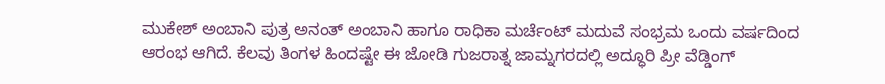ಮುಕೇಶ್ ಅಂಬಾನಿ ಪುತ್ರ ಅನಂತ್ ಅಂಬಾನಿ ಹಾಗೂ ರಾಧಿಕಾ ಮರ್ಚೆಂಟ್ ಮದುವೆ ಸಂಭ್ರಮ ಒಂದು ವರ್ಷದಿಂದ ಆರಂಭ ಆಗಿದೆ. ಕೆಲವು ತಿಂಗಳ ಹಿಂದಷ್ಟೇ ಈ ಜೋಡಿ ಗುಜರಾತ್ನ ಜಾಮ್ನಗರದಲ್ಲಿ ಅದ್ಧೂರಿ ಪ್ರೀ ವೆಡ್ಡಿಂಗ್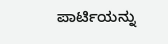ಪಾರ್ಟಿಯನ್ನು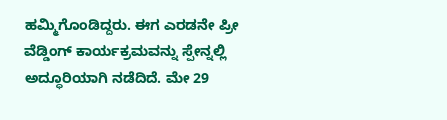ಹಮ್ಮಿಗೊಂಡಿದ್ದರು. ಈಗ ಎರಡನೇ ಪ್ರೀ ವೆಡ್ಡಿಂಗ್ ಕಾರ್ಯಕ್ರಮವನ್ನು ಸ್ಪೇನ್ನಲ್ಲಿ ಅದ್ಧೂರಿಯಾಗಿ ನಡೆದಿದೆ. ಮೇ 29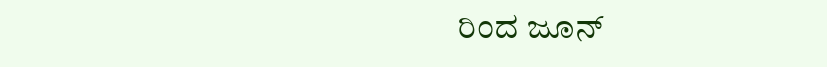ರಿಂದ ಜೂನ್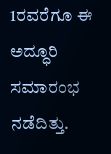1ರವರೆಗೂ ಈ ಅದ್ಧೂರಿ ಸಮಾರಂಭ ನಡೆದಿತ್ತು.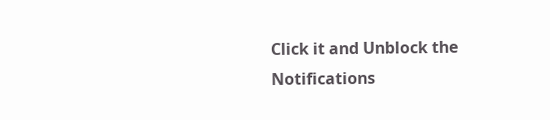Click it and Unblock the Notifications